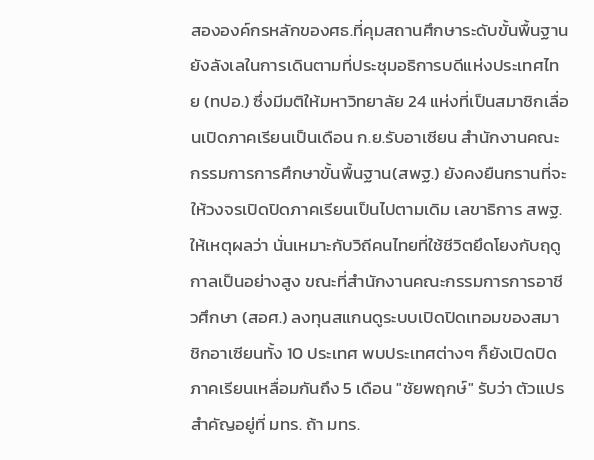สององค์กรหลักของศธ.ที่คุมสถานศึกษาระดับขั้นพื้นฐาน ยังลังเลในการเดินตามที่ประชุมอธิการบดีแห่งประเทศไทย (ทปอ.) ซึ่งมีมติให้มหาวิทยาลัย 24 แห่งที่เป็นสมาชิกเลื่อนเปิดภาคเรียนเป็นเดือน ก.ย.รับอาเซียน สำนักงานคณะกรรมการการศึกษาขั้นพื้นฐาน(สพฐ.) ยังคงยืนกรานที่จะให้วงจรเปิดปิดภาคเรียนเป็นไปตามเดิม เลขาธิการ สพฐ. ให้เหตุผลว่า นั่นเหมาะกับวิถีคนไทยที่ใช้ชีวิตยึดโยงกับฤดูกาลเป็นอย่างสูง ขณะที่สำนักงานคณะกรรมการการอาชีวศึกษา (สอศ.) ลงทุนสแกนดูระบบเปิดปิดเทอมของสมาชิกอาเซียนทั้ง 10 ประเทศ พบประเทศต่างๆ ก็ยังเปิดปิดภาคเรียนเหลื่อมกันถึง 5 เดือน "ชัยพฤกษ์" รับว่า ตัวแปรสำคัญอยู่ที่ มทร. ถ้า มทร.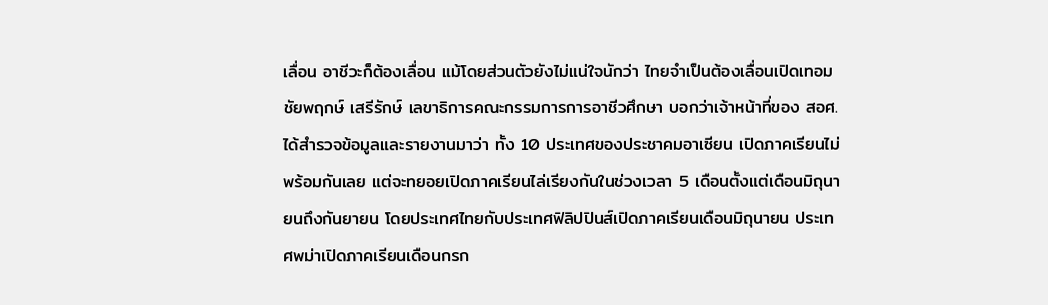เลื่อน อาชีวะก็ต้องเลื่อน แม้โดยส่วนตัวยังไม่แน่ใจนักว่า ไทยจำเป็นต้องเลื่อนเปิดเทอม
ชัยพฤกษ์ เสรีรักษ์ เลขาธิการคณะกรรมการการอาชีวศึกษา บอกว่าเจ้าหน้าที่ของ สอศ.ได้สำรวจข้อมูลและรายงานมาว่า ทั้ง 10 ประเทศของประชาคมอาเซียน เปิดภาคเรียนไม่พร้อมกันเลย แต่จะทยอยเปิดภาคเรียนไล่เรียงกันในช่วงเวลา 5 เดือนตั้งแต่เดือนมิถุนายนถึงกันยายน โดยประเทศไทยกับประเทศฟิลิปปินส์เปิดภาคเรียนเดือนมิถุนายน ประเทศพม่าเปิดภาคเรียนเดือนกรก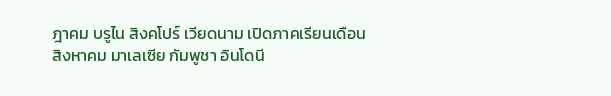ฎาคม บรูไน สิงคโปร์ เวียดนาม เปิดภาคเรียนเดือนสิงหาคม มาเลเซีย กัมพูชา อินโดนี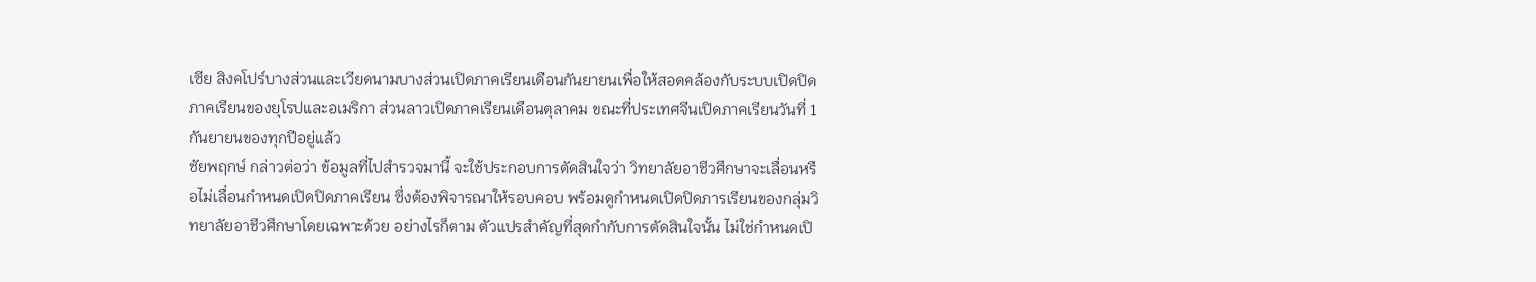เซีย สิงคโปร์บางส่วนและเวียดนามบางส่วนเปิดภาคเรียนเดือนกันยายนเพื่อให้สอดคล้องกับระบบเปิดปิดภาคเรียนของยุโรปและอเมริกา ส่วนลาวเปิดภาคเรียนเดือนตุลาคม ขณะที่ประเทศจีนเปิดภาคเรียนวันที่ 1 กันยายนของทุกปีอยู่แล้ว
ชัยพฤกษ์ กล่าวต่อว่า ข้อมูลที่ไปสำรวจมานี้ จะใช้ประกอบการตัดสินใจว่า วิทยาลัยอาชีวศึกษาจะเลื่อนหรือไม่เลื่อนกำหนดเปิดปิดภาคเรียน ซึ่งต้องพิจารณาให้รอบคอบ พร้อมดูกำหนดเปิดปิดภารเรียนของกลุ่มวิทยาลัยอาชีวศึกษาโดยเฉพาะด้วย อย่างไรก็ตาม ตัวแปรสำคัญที่สุดกำกับการตัดสินใจนั้น ไม่ใช่กำหนดเปิ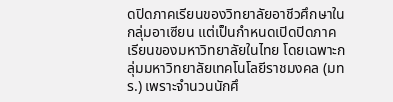ดปิดภาคเรียนของวิทยาลัยอาชีวศึกษาในกลุ่มอาเซียน แต่เป็นกำหนดเปิดปิดภาคเรียนของมหาวิทยาลัยในไทย โดยเฉพาะกลุ่มมหาวิทยาลัยเทคโนโลยีราชมงคล (มทร.) เพราะจำนวนนักศึ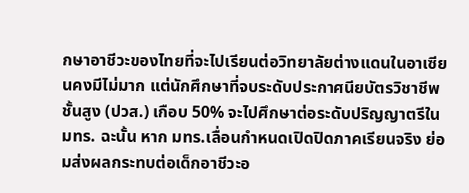กษาอาชีวะของไทยที่จะไปเรียนต่อวิทยาลัยต่างแดนในอาเซียนคงมีไม่มาก แต่นักศึกษาที่จบระดับประกาศนียบัตรวิชาชีพชั้นสูง (ปวส.) เกือบ 50% จะไปศึกษาต่อระดับปริญญาตรีใน มทร. ฉะนั้น หาก มทร.เลื่อนกำหนดเปิดปิดภาคเรียนจริง ย่อมส่งผลกระทบต่อเด็กอาชีวะอ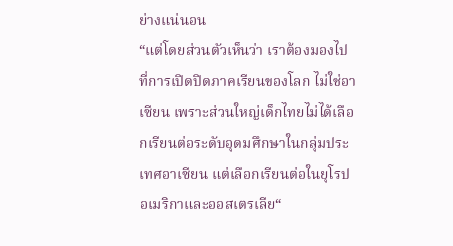ย่างแน่นอน
“แต่โดยส่วนตัวเห็นว่า เราต้องมองไปที่การเปิดปิดภาคเรียนของโลก ไม่ใช่อาเซียน เพราะส่วนใหญ่เด็กไทยไม่ได้เลือกเรียนต่อระดับอุดมศึกษาในกลุ่มประเทศอาเซียน แต่เลือกเรียนต่อในยุโรป อเมริกาและออสเตรเลีย“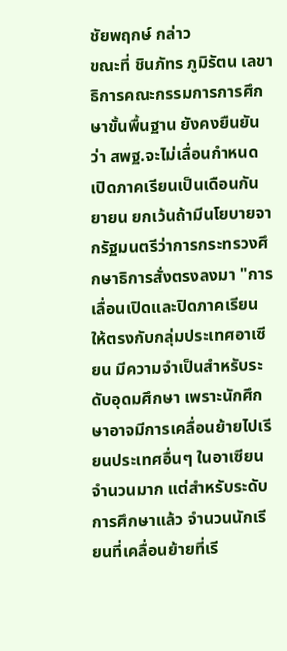ชัยพฤกษ์ กล่าว
ขณะที่ ชินภัทร ภูมิรัตน เลขาธิการคณะกรรมการการศึกษาขั้นพื้นฐาน ยังคงยืนยันว่า สพฐ.จะไม่เลื่อนกำหนดเปิดภาคเรียนเป็นเดือนกันยายน ยกเว้นถ้ามีนโยบายจากรัฐมนตรีว่าการกระทรวงศึกษาธิการสั่งตรงลงมา "การเลื่อนเปิดและปิดภาคเรียนให้ตรงกับกลุ่มประเทศอาเซียน มีความจำเป็นสำหรับระดับอุดมศึกษา เพราะนักศึกษาอาจมีการเคลื่อนย้ายไปเรียนประเทศอื่นๆ ในอาเซียนจำนวนมาก แต่สำหรับระดับการศึกษาแล้ว จำนวนนักเรียนที่เคลื่อนย้ายที่เรี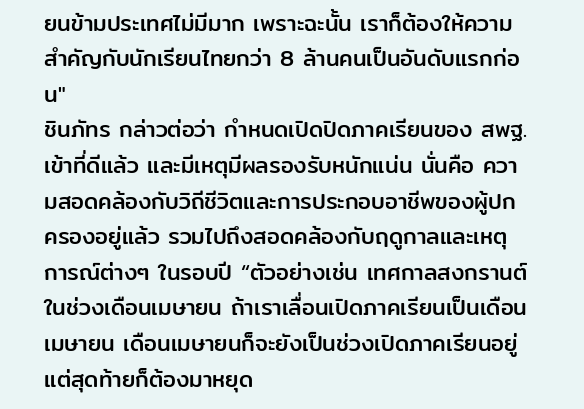ยนข้ามประเทศไม่มีมาก เพราะฉะนั้น เราก็ต้องให้ความสำคัญกับนักเรียนไทยกว่า 8 ล้านคนเป็นอันดับแรกก่อน"
ชินภัทร กล่าวต่อว่า กำหนดเปิดปิดภาคเรียนของ สพฐ.เข้าที่ดีแล้ว และมีเหตุมีผลรองรับหนักแน่น นั่นคือ ความสอดคล้องกับวิถีชีวิตและการประกอบอาชีพของผู้ปกครองอยู่แล้ว รวมไปถึงสอดคล้องกับฤดูกาลและเหตุการณ์ต่างๆ ในรอบปี “ตัวอย่างเช่น เทศกาลสงกรานต์ในช่วงเดือนเมษายน ถ้าเราเลื่อนเปิดภาคเรียนเป็นเดือนเมษายน เดือนเมษายนก็จะยังเป็นช่วงเปิดภาคเรียนอยู่ แต่สุดท้ายก็ต้องมาหยุด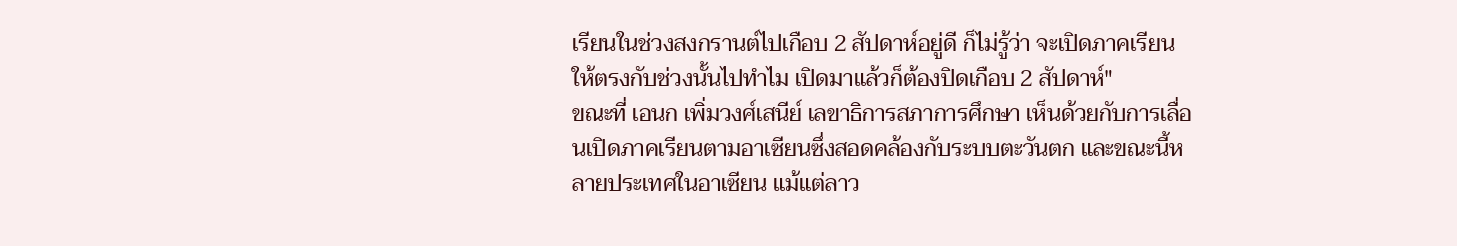เรียนในช่วงสงกรานต์ไปเกือบ 2 สัปดาห์อยู่ดี ก็ไม่รู้ว่า จะเปิดภาคเรียนให้ตรงกับช่วงนั้นไปทำไม เปิดมาแล้วก็ต้องปิดเกือบ 2 สัปดาห์"
ขณะที่ เอนก เพิ่มวงศ์เสนีย์ เลขาธิการสภาการศึกษา เห็นด้วยกับการเลื่อนเปิดภาคเรียนตามอาเซียนซึ่งสอดคล้องกับระบบตะวันตก และขณะนี้หลายประเทศในอาเซียน แม้แต่ลาว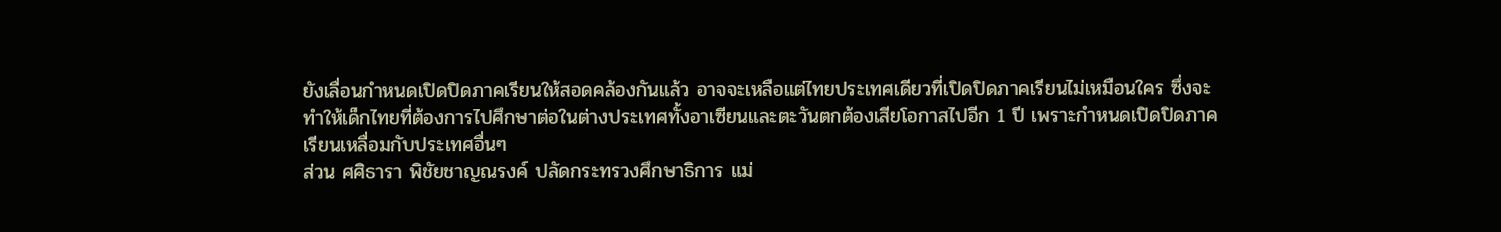ยังเลื่อนกำหนดเปิดปิดภาคเรียนให้สอดคล้องกันแล้ว อาจจะเหลือแต่ไทยประเทศเดียวที่เปิดปิดภาคเรียนไม่เหมือนใคร ซึ่งจะทำให้เด็กไทยที่ต้องการไปศึกษาต่อในต่างประเทศทั้งอาเซียนและตะวันตกต้องเสียโอกาสไปอีก 1 ปี เพราะกำหนดเปิดปิดภาคเรียนเหลื่อมกับประเทศอื่นๆ
ส่วน ศศิธารา พิชัยชาญณรงค์ ปลัดกระทรวงศึกษาธิการ แม่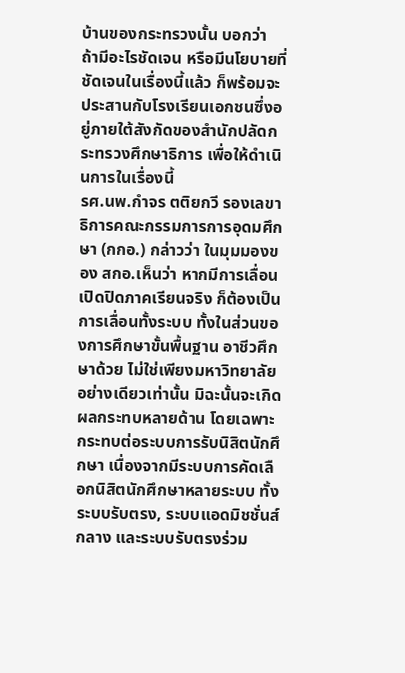บ้านของกระทรวงนั้น บอกว่า ถ้ามีอะไรชัดเจน หรือมีนโยบายที่ชัดเจนในเรื่องนี้แล้ว ก็พร้อมจะประสานกับโรงเรียนเอกชนซึ่งอยู่ภายใต้สังกัดของสำนักปลัดกระทรวงศึกษาธิการ เพื่อให้ดำเนินการในเรื่องนี้
รศ.นพ.กำจร ตติยกวี รองเลขาธิการคณะกรรมการการอุดมศึกษา (กกอ.) กล่าวว่า ในมุมมองของ สกอ.เห็นว่า หากมีการเลื่อนเปิดปิดภาคเรียนจริง ก็ต้องเป็นการเลื่อนทั้งระบบ ทั้งในส่วนของการศึกษาขั้นพื้นฐาน อาชีวศึกษาด้วย ไม่ใช่เพียงมหาวิทยาลัยอย่างเดียวเท่านั้น มิฉะนั้นจะเกิดผลกระทบหลายด้าน โดยเฉพาะกระทบต่อระบบการรับนิสิตนักศึกษา เนื่องจากมีระบบการคัดเลือกนิสิตนักศึกษาหลายระบบ ทั้งระบบรับตรง, ระบบแอดมิชชั่นส์กลาง และระบบรับตรงร่วม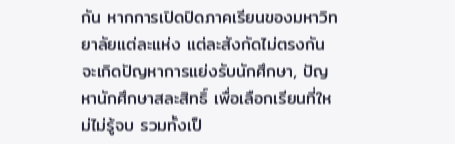กัน หากการเปิดปิดภาคเรียนของมหาวิทยาลัยแต่ละแห่ง แต่ละสังกัดไม่ตรงกัน จะเกิดปัญหาการแย่งรับนักศึกษา, ปัญหานักศึกษาสละสิทธิ์ เพื่อเลือกเรียนที่ใหม่ไม่รู้จบ รวมทั้งเป็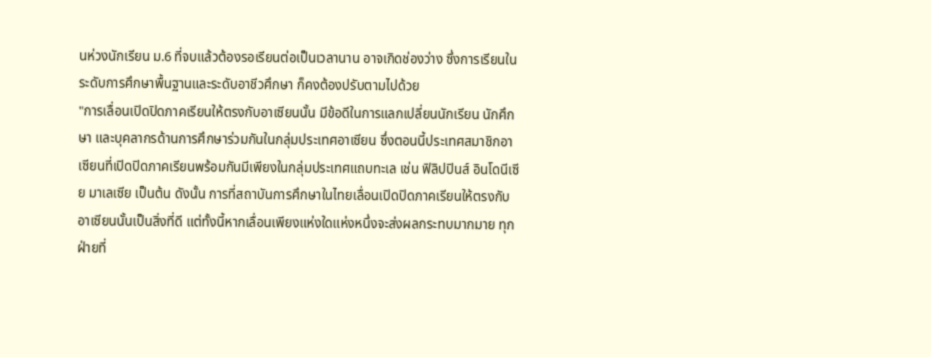นห่วงนักเรียน ม.6 ที่จบแล้วต้องรอเรียนต่อเป็นเวลานาน อาจเกิดช่องว่าง ซึ่งการเรียนในระดับการศึกษาพื้นฐานและระดับอาชีวศึกษา ก็คงต้องปรับตามไปด้วย
"การเลื่อนเปิดปิดภาคเรียนให้ตรงกับอาเซียนนั้น มีข้อดีในการแลกเปลี่ยนนักเรียน นักศึกษา และบุคลากรด้านการศึกษาร่วมกันในกลุ่มประเทศอาเซียน ซึ่งตอนนี้ประเทศสมาชิกอาเซียนที่เปิดปิดภาคเรียนพร้อมกันมีเพียงในกลุ่มประเทศแถบทะเล เช่น ฟิลิปปินส์ อินโดนีเซีย มาเลเซีย เป็นต้น ดังนั้น การที่สถาบันการศึกษาในไทยเลื่อนเปิดปิดภาคเรียนให้ตรงกับอาเซียนนั้นเป็นสิ่งที่ดี แต่ทั้งนี้หากเลื่อนเพียงแห่งใดแห่งหนึ่งจะส่งผลกระทบมากมาย ทุกฝ่ายที่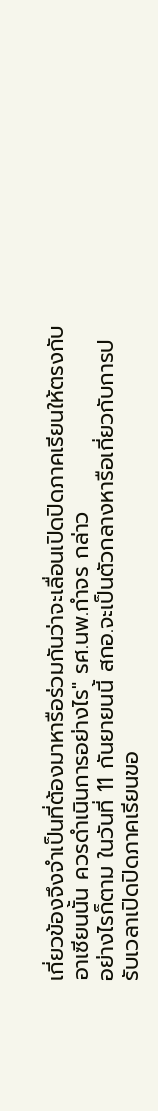เกี่ยวข้องจึงจำเป็นที่ต้องมาหารือร่วมกันว่าจะเลื่อนเปิดปิดภาคเรียนให้ตรงกับอาเซียนนั้น ควรดำเนินการอย่างไร" รศ.นพ.กำจร กล่าว
อย่างไรก็ตาม ในวันที่ 11 กันยายนนี้ สกอ.จะเป็นตัวกลางหารือเกี่ยวกับการปรับเวลาเปิดปิดภาคเรียนขอ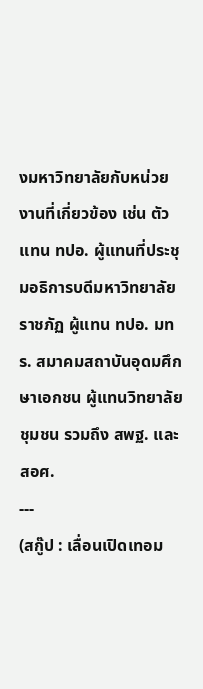งมหาวิทยาลัยกับหน่วยงานที่เกี่ยวข้อง เช่น ตัวแทน ทปอ. ผู้แทนที่ประชุมอธิการบดีมหาวิทยาลัยราชภัฏ ผู้แทน ทปอ. มทร. สมาคมสถาบันอุดมศึกษาเอกชน ผู้แทนวิทยาลัยชุมชน รวมถึง สพฐ. และ สอศ.
---
(สกู๊ป : เลื่อนเปิดเทอม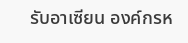รับอาเซียน องค์กรห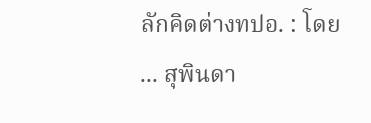ลักคิดต่างทปอ. : โดย ... สุพินดา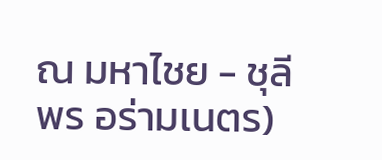ณ มหาไชย - ชุลีพร อร่ามเนตร)